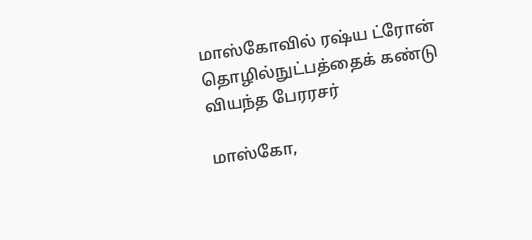மாஸ்கோவில் ரஷ்ய ட்ரோன் தொழில்நுட்பத்தைக் கண்டு வியந்த பேரரசர்

மாஸ்கோ,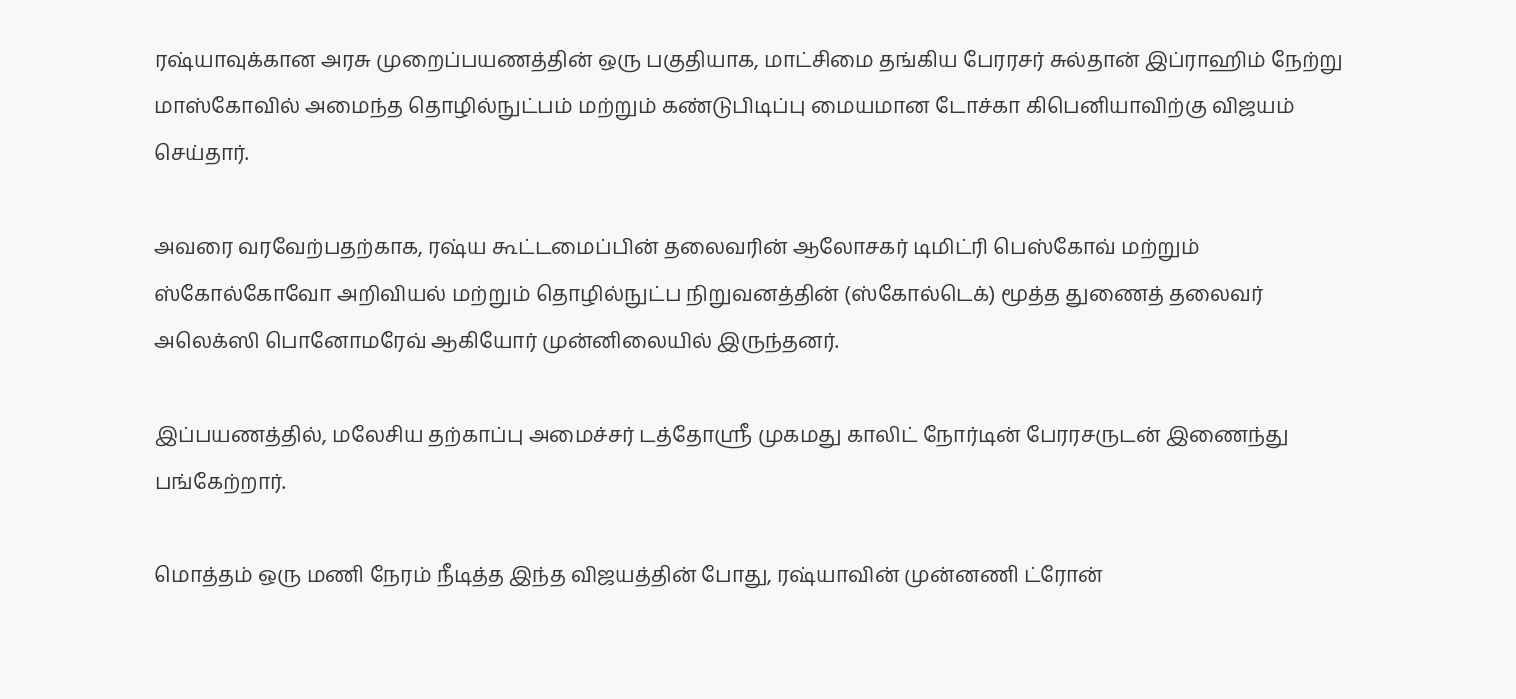ரஷ்யாவுக்கான அரசு முறைப்பயணத்தின் ஒரு பகுதியாக, மாட்சிமை தங்கிய பேரரசர் சுல்தான் இப்ராஹிம் நேற்று மாஸ்கோவில் அமைந்த தொழில்நுட்பம் மற்றும் கண்டுபிடிப்பு மையமான டோச்கா கிபெனியாவிற்கு விஜயம் செய்தார்.

அவரை வரவேற்பதற்காக, ரஷ்ய கூட்டமைப்பின் தலைவரின் ஆலோசகர் டிமிட்ரி பெஸ்கோவ் மற்றும் ஸ்கோல்கோவோ அறிவியல் மற்றும் தொழில்நுட்ப நிறுவனத்தின் (ஸ்கோல்டெக்) மூத்த துணைத் தலைவர் அலெக்ஸி பொனோமரேவ் ஆகியோர் முன்னிலையில் இருந்தனர்.

இப்பயணத்தில், மலேசிய தற்காப்பு அமைச்சர் டத்தோஸ்ரீ முகமது காலிட் நோர்டின் பேரரசருடன் இணைந்து பங்கேற்றார்.

மொத்தம் ஒரு மணி நேரம் நீடித்த இந்த விஜயத்தின் போது, ரஷ்யாவின் முன்னணி ட்ரோன்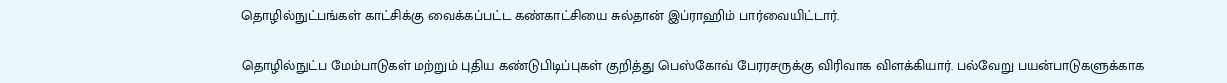தொழில்நுட்பங்கள் காட்சிக்கு வைக்கப்பட்ட கண்காட்சியை சுல்தான் இப்ராஹிம் பார்வையிட்டார்.

தொழில்நுட்ப மேம்பாடுகள் மற்றும் புதிய கண்டுபிடிப்புகள் குறித்து பெஸ்கோவ் பேரரசருக்கு விரிவாக விளக்கியார். பல்வேறு பயன்பாடுகளுக்காக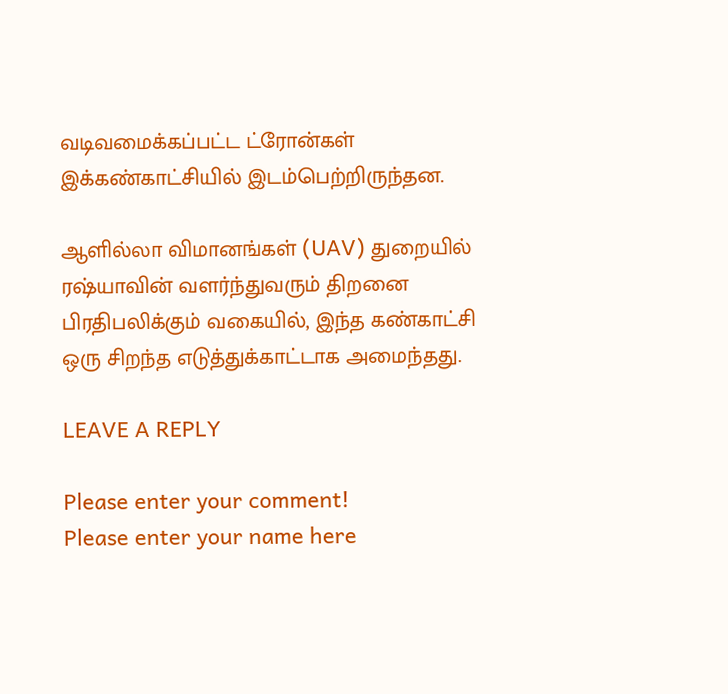வடிவமைக்கப்பட்ட ட்ரோன்கள் இக்கண்காட்சியில் இடம்பெற்றிருந்தன.

ஆளில்லா விமானங்கள் (UAV) துறையில் ரஷ்யாவின் வளர்ந்துவரும் திறனை பிரதிபலிக்கும் வகையில், இந்த கண்காட்சி ஒரு சிறந்த எடுத்துக்காட்டாக அமைந்தது.

LEAVE A REPLY

Please enter your comment!
Please enter your name here